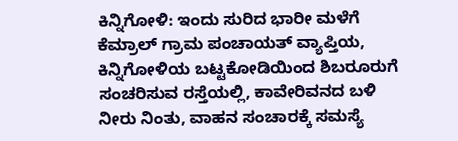ಕಿನ್ನಿಗೋಳಿ: ಇಂದು ಸುರಿದ ಭಾರೀ ಮಳೆಗೆ ಕೆಮ್ರಾಲ್ ಗ್ರಾಮ ಪಂಚಾಯತ್ ವ್ಯಾಪ್ತಿಯ, ಕಿನ್ನಿಗೋಳಿಯ ಬಟ್ಟಕೋಡಿಯಿಂದ ಶಿಬರೂರುಗೆ ಸಂಚರಿಸುವ ರಸ್ತೆಯಲ್ಲಿ, ಕಾವೇರಿವನದ ಬಳಿ ನೀರು ನಿಂತು, ವಾಹನ ಸಂಚಾರಕ್ಕೆ ಸಮಸ್ಯೆ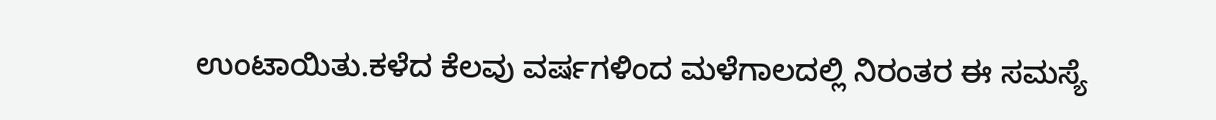ಉಂಟಾಯಿತು.ಕಳೆದ ಕೆಲವು ವರ್ಷಗಳಿಂದ ಮಳೆಗಾಲದಲ್ಲಿ ನಿರಂತರ ಈ ಸಮಸ್ಯೆ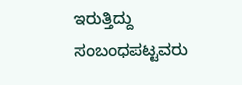ಇರುತ್ತಿದ್ದು ಸಂಬಂಧಪಟ್ಟವರು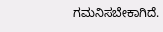ಗಮನಿಸಬೇಕಾಗಿದೆ.